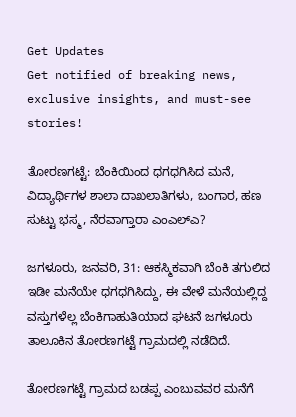Get Updates
Get notified of breaking news, exclusive insights, and must-see stories!

ತೋರಣಗಟ್ಟೆ: ಬೆಂಕಿಯಿಂದ ಧಗಧಗಿಸಿದ ಮನೆ, ವಿದ್ಯಾರ್ಥಿಗಳ ಶಾಲಾ ದಾಖಲಾತಿಗಳು, ಬಂಗಾರ, ಹಣ ಸುಟ್ಟು ಭಸ್ಮ, ನೆರವಾಗ್ತಾರಾ ಎಂಎಲ್‌ಎ?

ಜಗಳೂರು, ಜನವರಿ, 31: ಆಕಸ್ಮಿಕವಾಗಿ ಬೆಂಕಿ ತಗುಲಿದ ಇಡೀ ಮನೆಯೇ ಧಗಧಗಿಸಿದ್ದು, ಈ ವೇಳೆ ಮನೆಯಲ್ಲಿದ್ದ ವಸ್ತುಗಳೆಲ್ಲ ಬೆಂಕಿಗಾಹುತಿಯಾದ ಘಟನೆ ಜಗಳೂರು ತಾಲೂಕಿನ ತೋರಣಗಟ್ಟೆ ಗ್ರಾಮದಲ್ಲಿ ನಡೆದಿದೆ.

ತೋರಣಗಟ್ಟೆ ಗ್ರಾಮದ ಬಡಪ್ಪ ಎಂಬುವವರ ಮನೆಗೆ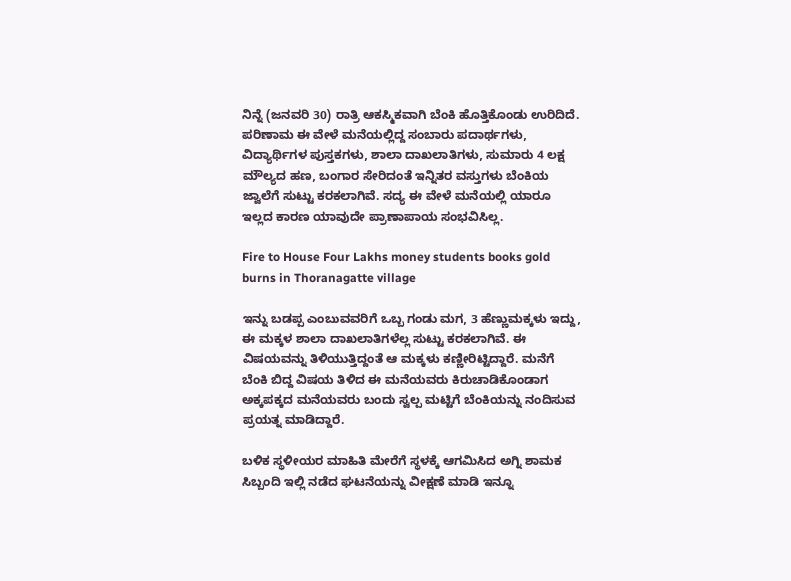ನಿನ್ನೆ (ಜನವರಿ 30) ರಾತ್ರಿ ಆಕಸ್ಮಿಕವಾಗಿ ಬೆಂಕಿ ಹೊತ್ತಿಕೊಂಡು ಉರಿದಿದೆ. ಪರಿಣಾಮ ಈ ವೇಳೆ ಮನೆಯಲ್ಲಿದ್ದ ಸಂಬಾರು ಪದಾರ್ಥಗಳು, ವಿದ್ಯಾರ್ಥಿಗಳ ಪುಸ್ತಕಗಳು, ಶಾಲಾ ದಾಖಲಾತಿಗಳು, ಸುಮಾರು 4 ಲಕ್ಷ ಮೌಲ್ಯದ ಹಣ, ಬಂಗಾರ ಸೇರಿದಂತೆ ಇನ್ನಿತರ ವಸ್ತುಗಳು ಬೆಂಕಿಯ ಜ್ವಾಲೆಗೆ ಸುಟ್ಟು ಕರಕಲಾಗಿವೆ. ಸದ್ಯ ಈ ವೇಳೆ ಮನೆಯಲ್ಲಿ ಯಾರೂ ಇಲ್ಲದ ಕಾರಣ ಯಾವುದೇ ಪ್ರಾಣಾಪಾಯ ಸಂಭವಿಸಿಲ್ಲ.

Fire to House Four Lakhs money students books gold burns in Thoranagatte village

ಇನ್ನು ಬಡಪ್ಪ ಎಂಬುವವರಿಗೆ ಒಬ್ಬ ಗಂಡು ಮಗ, 3 ಹೆಣ್ಣುಮಕ್ಕಳು ಇದ್ದು, ಈ ಮಕ್ಕಳ ಶಾಲಾ ದಾಖಲಾತಿಗಳೆಲ್ಲ ಸುಟ್ಟು ಕರಕಲಾಗಿವೆ. ಈ ವಿಷಯವನ್ನು ತಿಳಿಯುತ್ತಿದ್ದಂತೆ ಆ ಮಕ್ಕಳು ಕಣ್ಣೀರಿಟ್ಟಿದ್ದಾರೆ. ಮನೆಗೆ ಬೆಂಕಿ ಬಿದ್ದ ವಿಷಯ ತಿಳಿದ ಈ ಮನೆಯವರು ಕಿರುಚಾಡಿಕೊಂಡಾಗ ಅಕ್ಕಪಕ್ಕದ ಮನೆಯವರು ಬಂದು ಸ್ವಲ್ಪ ಮಟ್ಟಿಗೆ ಬೆಂಕಿಯನ್ನು ನಂದಿಸುವ ಪ್ರಯತ್ನ ಮಾಡಿದ್ದಾರೆ.

ಬಳಿಕ ಸ್ಥಳೀಯರ ಮಾಹಿತಿ ಮೇರೆಗೆ ಸ್ಥಳಕ್ಕೆ ಆಗಮಿಸಿದ ಅಗ್ನಿ ಶಾಮಕ ಸಿಬ್ಬಂದಿ ಇಲ್ಲಿ ನಡೆದ ಘಟನೆಯನ್ನು ವೀಕ್ಷಣೆ ಮಾಡಿ ಇನ್ನೂ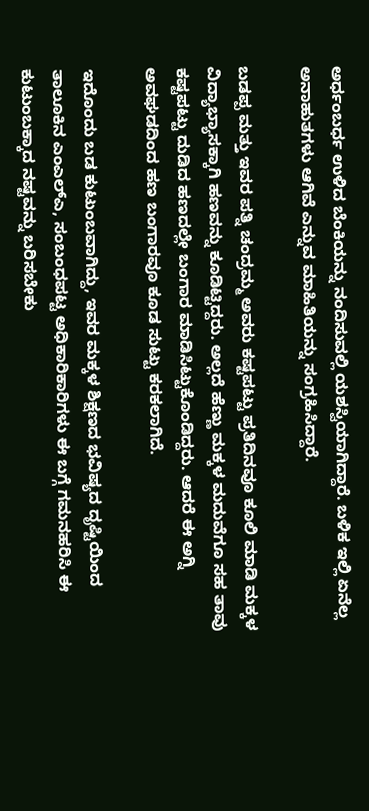ಅರ್ಧಂಬರ್ಧ ಉಳಿದ ಬೆಂಕಿಯನ್ನು ನಂದಿಸುವಲ್ಲಿ ಯಶಸ್ವಿಯಾಗಿದ್ದಾರೆ. ಬಳಿಕ ಇಲ್ಲಿ ಏನೆಲ್ಲ ಅನಾಹುತಗಳು ಆಗಿವೆ ಎನ್ನುವ ಮಾಹಿತಿಯನ್ನು ಸಂಗ್ರಹಿಸಿದ್ದಾರೆ.

ಬಡಪ್ಪ ಮತ್ತು ಇವರ ಪತ್ನಿ ಚಂದ್ರಮ್ಮ ಅವರು ಕಷ್ಟಪಟ್ಟು ಪ್ರತಿದಿನವೂ ಕೂಲಿ ಮಾಡಿ ಮಕ್ಕಳ ವಿದ್ಯಾಭ್ಯಾಸಕ್ಕಾಗಿ ಹಣವನ್ನು ಕೂಡಿಟ್ಟಿದ್ದರು. ಅಲ್ಲದೆ ಹೆಣ್ಣು ಮಕ್ಕಳ ಮದುವೆಗೂ ಸಹ ತಾವು ಕಷ್ಟಪಟ್ಟು ದುಡಿದ ಹಣದಲ್ಲೇ ಬಂಗಾರ ಮಾಡಿಸಿಟ್ಟುಕೊಂಡಿದ್ದರು. ಆದರೆ ಈ ಅಗ್ನಿ ಅವಘಡದಿಂದ ಹಣ ಬಂಗಾರವೂ ಕೂಡ ಸುಟ್ಟು ಕರಕಲಾಗಿದೆ.

ಇದೊಂದು ಬಡ ಕುಟುಂಬವಾಗಿದ್ದು, ಇವರ ಮಕ್ಕಳ ಶಿಕ್ಷಣದ ಭವಿಷ್ಯದ ದೃಷ್ಟಿಯಿಂದ ತಾಲೂಕಿನ ಎಂಎಲ್‌ಎ, ಸಂಬಂಧಪಟ್ಟ ಅಧಿಕಾರಿಕಾರಿಗಳು ಈ ಬಗ್ಗೆ ಗಮನಹರಿಸಿ ಈ ಕುಟುಂಬಕ್ಕಾದ ನಷ್ಟವನ್ನು ಬರಿಸಬೇಕು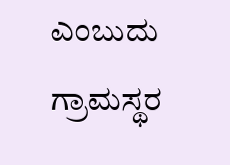ಎಂಬುದು ಗ್ರಾಮಸ್ಥರ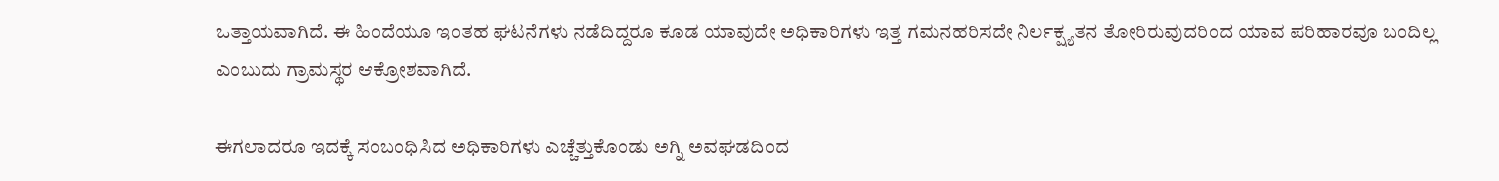ಒತ್ತಾಯವಾಗಿದೆ. ಈ ಹಿಂದೆಯೂ ಇಂತಹ ಘಟನೆಗಳು ನಡೆದಿದ್ದರೂ ಕೂಡ ಯಾವುದೇ ಅಧಿಕಾರಿಗಳು ಇತ್ತ ಗಮನಹರಿಸದೇ ನಿರ್ಲಕ್ಷ್ಯತನ ತೋರಿರುವುದರಿಂದ ಯಾವ ಪರಿಹಾರವೂ ಬಂದಿಲ್ಲ ಎಂಬುದು ಗ್ರಾಮಸ್ಥರ ಆಕ್ರೋಶವಾಗಿದೆ.

ಈಗಲಾದರೂ ಇದಕ್ಕೆ ಸಂಬಂಧಿಸಿದ ಅಧಿಕಾರಿಗಳು ಎಚ್ಚೆತ್ತುಕೊಂಡು ಅಗ್ನಿ ಅವಘಡದಿಂದ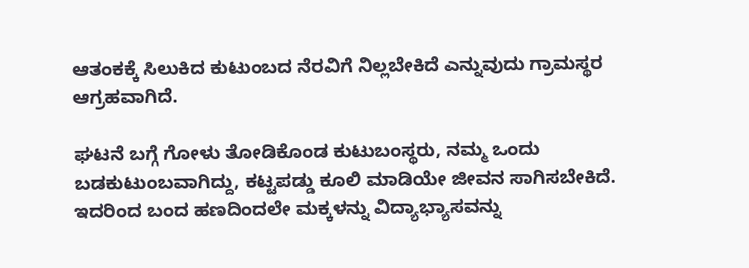ಆತಂಕಕ್ಕೆ ಸಿಲುಕಿದ ಕುಟುಂಬದ ನೆರವಿಗೆ ನಿಲ್ಲಬೇಕಿದೆ ಎನ್ನುವುದು ಗ್ರಾಮಸ್ಥರ ಆಗ್ರಹವಾಗಿದೆ.

ಘಟನೆ ಬಗ್ಗೆ ಗೋಳು ತೋಡಿಕೊಂಡ ಕುಟುಬಂಸ್ಥರು, ನಮ್ಮ ಒಂದು ಬಡಕುಟುಂಬವಾಗಿದ್ದು, ಕಟ್ಟಪಡ್ಡು ಕೂಲಿ ಮಾಡಿಯೇ ಜೀವನ ಸಾಗಿಸಬೇಕಿದೆ. ಇದರಿಂದ ಬಂದ ಹಣದಿಂದಲೇ ಮಕ್ಕಳನ್ನು ವಿದ್ಯಾಭ್ಯಾಸವನ್ನು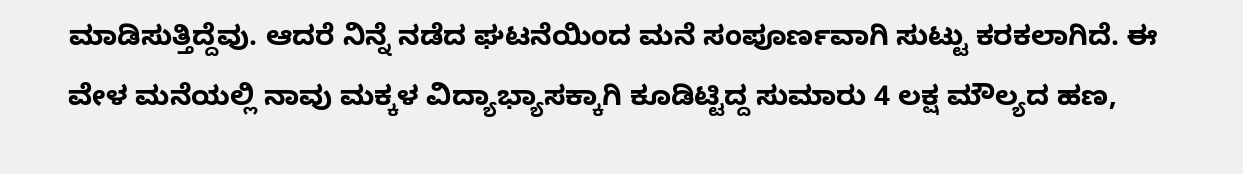ಮಾಡಿಸುತ್ತಿದ್ದೆವು. ಆದರೆ ನಿನ್ನೆ ನಡೆದ ಘಟನೆಯಿಂದ ಮನೆ ಸಂಪೂರ್ಣವಾಗಿ ಸುಟ್ಟು ಕರಕಲಾಗಿದೆ. ಈ ವೇಳ ಮನೆಯಲ್ಲಿ ನಾವು ಮಕ್ಕಳ ವಿದ್ಯಾಭ್ಯಾಸಕ್ಕಾಗಿ ಕೂಡಿಟ್ಟಿದ್ದ ಸುಮಾರು 4 ಲಕ್ಷ ಮೌಲ್ಯದ ಹಣ,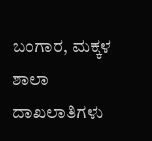ಬಂಗಾರ, ಮಕ್ಕಳ ಶಾಲಾ ದಾಖಲಾತಿಗಳು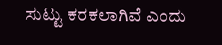ಸುಟ್ಟು ಕರಕಲಾಗಿವೆ ಎಂದು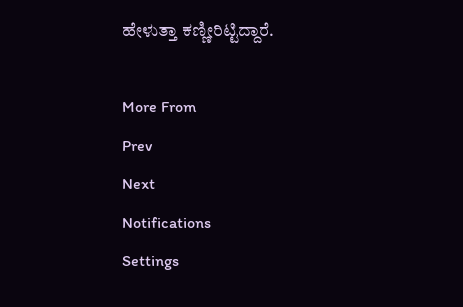ಹೇಳುತ್ತಾ ಕಣ್ಣೀರಿಟ್ಟಿದ್ದಾರೆ.

More From
Prev
Next
Notifications
Settings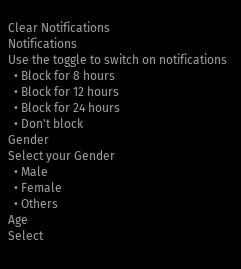Clear Notifications
Notifications
Use the toggle to switch on notifications
  • Block for 8 hours
  • Block for 12 hours
  • Block for 24 hours
  • Don't block
Gender
Select your Gender
  • Male
  • Female
  • Others
Age
Select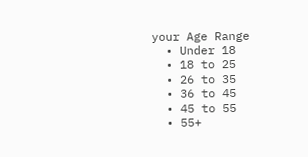your Age Range
  • Under 18
  • 18 to 25
  • 26 to 35
  • 36 to 45
  • 45 to 55
  • 55+